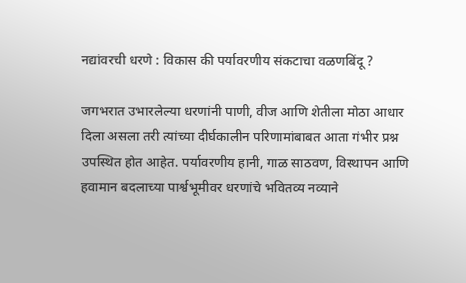नद्यांवरची धरणे : विकास की पर्यावरणीय संकटाचा वळणबिंदू ?

जगभरात उभारलेल्या धरणांनी पाणी, वीज आणि शेतीला मोठा आधार दिला असला तरी त्यांच्या दीर्घकालीन परिणामांबाबत आता गंभीर प्रश्न उपस्थित होत आहेत. पर्यावरणीय हानी, गाळ साठवण, विस्थापन आणि हवामान बदलाच्या पार्श्वभूमीवर धरणांचे भवितव्य नव्याने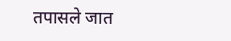तपासले जात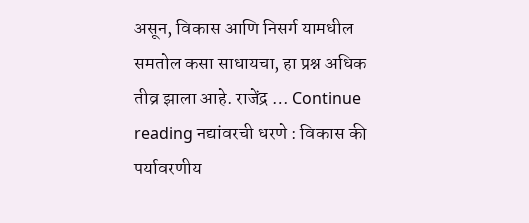असून, विकास आणि निसर्ग यामधील समतोल कसा साधायचा, हा प्रश्न अधिक तीव्र झाला आहे. राजेंद्र … Continue reading नद्यांवरची धरणे : विकास की पर्यावरणीय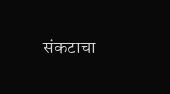संकटाचा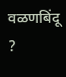वळणबिंदू ?